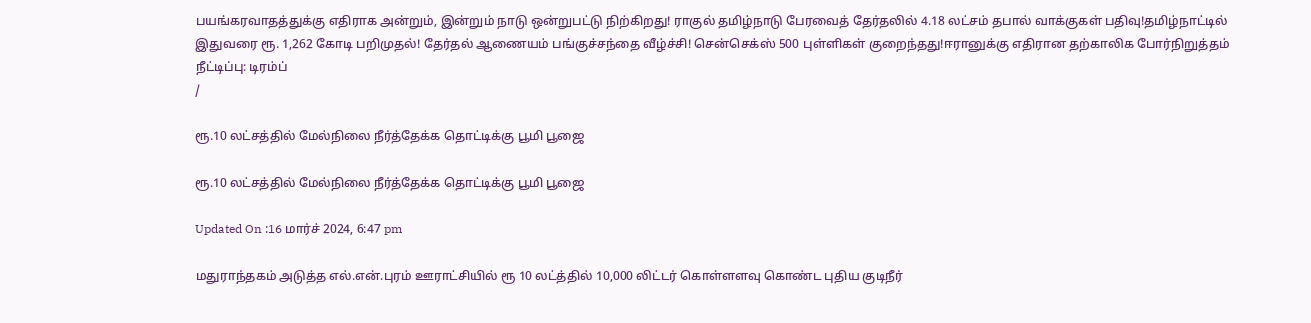பயங்கரவாதத்துக்கு எதிராக அன்றும், இன்றும் நாடு ஒன்றுபட்டு நிற்கிறது! ராகுல் தமிழ்நாடு பேரவைத் தேர்தலில் 4.18 லட்சம் தபால் வாக்குகள் பதிவு!தமிழ்நாட்டில் இதுவரை ரூ. 1,262 கோடி பறிமுதல்! தேர்தல் ஆணையம் பங்குச்சந்தை வீழ்ச்சி! சென்செக்ஸ் 500 புள்ளிகள் குறைந்தது!ஈரானுக்கு எதிரான தற்காலிக போர்நிறுத்தம் நீட்டிப்பு: டிரம்ப்
/

ரூ.10 லட்சத்தில் மேல்நிலை நீர்த்தேக்க தொட்டிக்கு பூமி பூஜை

ரூ.10 லட்சத்தில் மேல்நிலை நீர்த்தேக்க தொட்டிக்கு பூமி பூஜை

Updated On :16 மார்ச் 2024, 6:47 pm

மதுராந்தகம் அடுத்த எல்.என்.புரம் ஊராட்சியில் ரூ 10 லட்த்தில் 10,000 லிட்டர் கொள்ளளவு கொண்ட புதிய குடிநீர்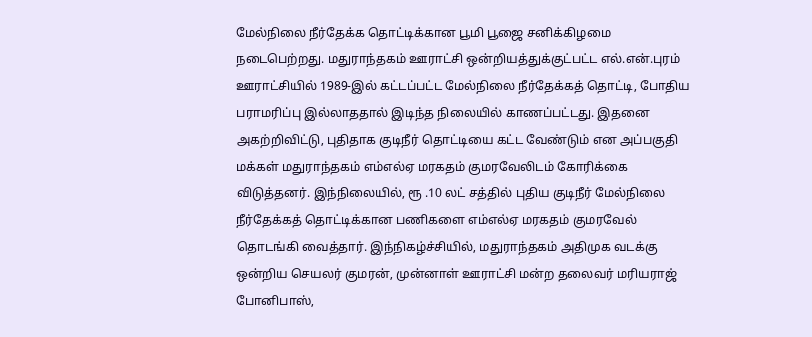மேல்நிலை நீர்தேக்க தொட்டிக்கான பூமி பூஜை சனிக்கிழமை நடைபெற்றது. மதுராந்தகம் ஊராட்சி ஒன்றியத்துக்குட்பட்ட எல்.என்.புரம் ஊராட்சியில் 1989-இல் கட்டப்பட்ட மேல்நிலை நீர்தேக்கத் தொட்டி, போதிய பராமரிப்பு இல்லாததால் இடிந்த நிலையில் காணப்பட்டது. இதனை அகற்றிவிட்டு, புதிதாக குடிநீர் தொட்டியை கட்ட வேண்டும் என அப்பகுதி மக்கள் மதுராந்தகம் எம்எல்ஏ மரகதம் குமரவேலிடம் கோரிக்கை விடுத்தனர். இந்நிலையில், ரூ .10 லட் சத்தில் புதிய குடிநீர் மேல்நிலை நீர்தேக்கத் தொட்டிக்கான பணிகளை எம்எல்ஏ மரகதம் குமரவேல் தொடங்கி வைத்தார். இந்நிகழ்ச்சியில், மதுராந்தகம் அதிமுக வடக்கு ஒன்றிய செயலர் குமரன், முன்னாள் ஊராட்சி மன்ற தலைவர் மரியராஜ் போனிபாஸ்,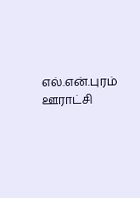எல்.என்.புரம் ஊராட்சி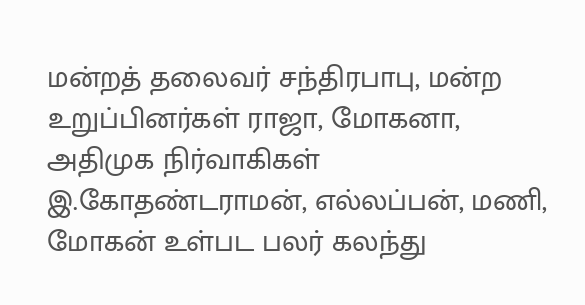மன்றத் தலைவர் சந்திரபாபு, மன்ற உறுப்பினர்கள் ராஜா, மோகனா, அதிமுக நிர்வாகிகள் இ.கோதண்டராமன், எல்லப்பன், மணி, மோகன் உள்பட பலர் கலந்து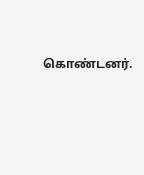கொண்டனர்.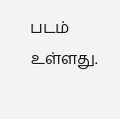படம் உள்ளது.